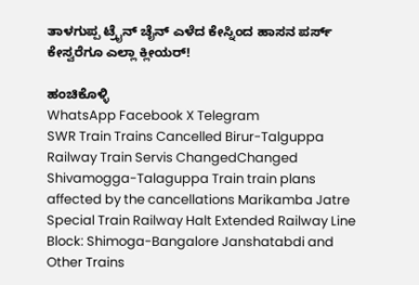ತಾಳಗುಪ್ಪ ಟ್ರೈನ್ ಚೈನ್ ಎಳೆದ ಕೇಸ್ನಿಂದ ಹಾಸನ ಪರ್ಸ್ ಕೇಸ್ವರೆಗೂ ಎಲ್ಲಾ ಕ್ಲೀಯರ್!

ಹಂಚಿಕೊಳ್ಳಿ
WhatsApp Facebook X Telegram
SWR Train Trains Cancelled Birur-Talguppa Railway Train Servis ChangedChanged Shivamogga-Talaguppa Train train plans affected by the cancellations Marikamba Jatre Special Train Railway Halt Extended Railway Line Block: Shimoga-Bangalore Janshatabdi and Other Trains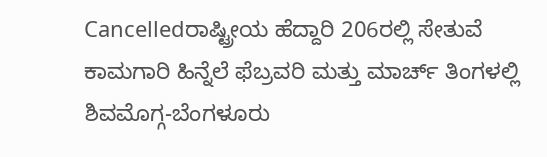Cancelledರಾಷ್ಟ್ರೀಯ ಹೆದ್ದಾರಿ 206ರಲ್ಲಿ ಸೇತುವೆ ಕಾಮಗಾರಿ ಹಿನ್ನೆಲೆ ಫೆಬ್ರವರಿ ಮತ್ತು ಮಾರ್ಚ್ ತಿಂಗಳಲ್ಲಿ ಶಿವಮೊಗ್ಗ-ಬೆಂಗಳೂರು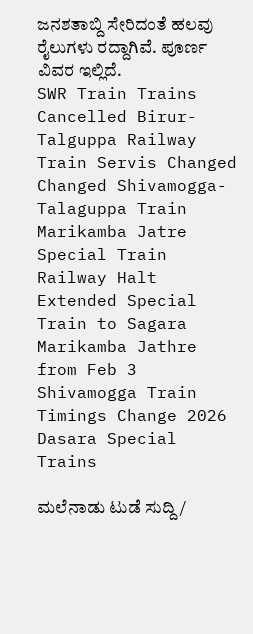ಜನಶತಾಬ್ದಿ ಸೇರಿದಂತೆ ಹಲವು ರೈಲುಗಳು ರದ್ದಾಗಿವೆ. ಪೂರ್ಣ ವಿವರ ಇಲ್ಲಿದೆ.
SWR Train Trains Cancelled Birur-Talguppa Railway Train Servis Changed Changed Shivamogga-Talaguppa Train Marikamba Jatre Special Train Railway Halt Extended Special Train to Sagara Marikamba Jathre from Feb 3 Shivamogga Train Timings Change 2026 Dasara Special Trains

ಮಲೆನಾಡು ಟುಡೆ ಸುದ್ದಿ /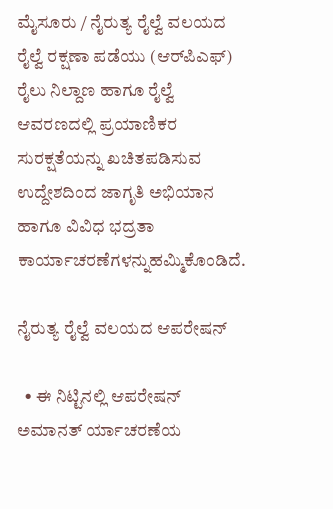ಮೈಸೂರು / ನೈರುತ್ಯ ರೈಲ್ವೆ ವಲಯದ ರೈಲ್ವೆ ರಕ್ಷಣಾ ಪಡೆಯು (ಆರ್‌ಪಿಎಫ್) ರೈಲು ನಿಲ್ದಾಣ ಹಾಗೂ ರೈಲ್ವೆ ಆವರಣದಲ್ಲಿ ಪ್ರಯಾಣಿಕರ ಸುರಕ್ಷತೆಯನ್ನು ಖಚಿತಪಡಿಸುವ ಉದ್ದೇಶದಿಂದ ಜಾಗೃತಿ ಅಭಿಯಾನ ಹಾಗೂ ವಿವಿಧ ಭದ್ರತಾ ಕಾರ್ಯಾಚರಣೆಗಳನ್ನುಹಮ್ಮಿಕೊಂಡಿದೆ.

ನೈರುತ್ಯ ರೈಲ್ವೆ ವಲಯದ ಆಪರೇಷನ್

  • ಈ ನಿಟ್ಟಿನಲ್ಲಿ ಆಪರೇಷನ್ ಅಮಾನತ್ ರ್ಯಾಚರಣೆಯ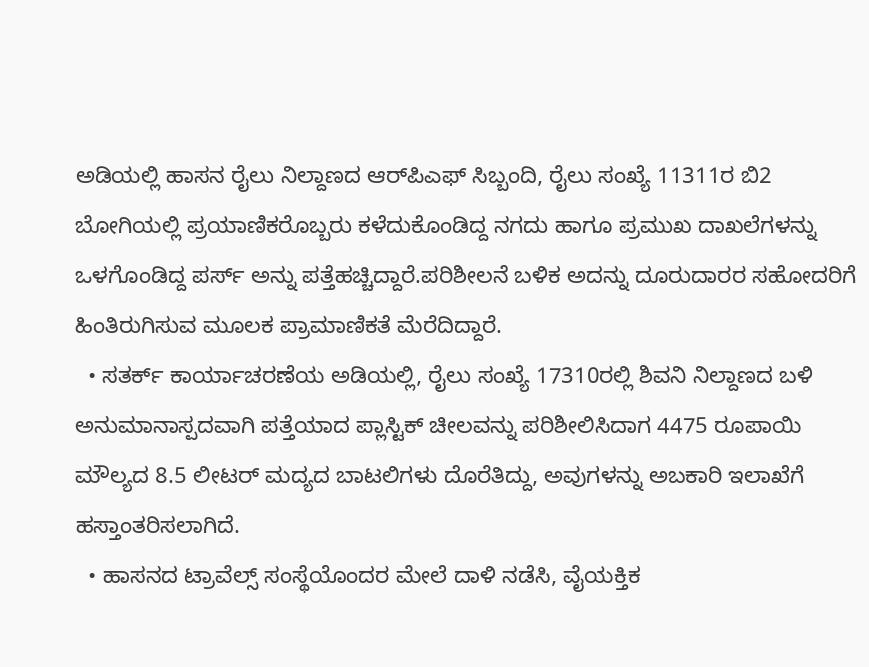ಅಡಿಯಲ್ಲಿ ಹಾಸನ ರೈಲು ನಿಲ್ದಾಣದ ಆರ್‌ಪಿಎಫ್ ಸಿಬ್ಬಂದಿ, ರೈಲು ಸಂಖ್ಯೆ 11311ರ ಬಿ2 ಬೋಗಿಯಲ್ಲಿ ಪ್ರಯಾಣಿಕರೊಬ್ಬರು ಕಳೆದುಕೊಂಡಿದ್ದ ನಗದು ಹಾಗೂ ಪ್ರಮುಖ ದಾಖಲೆಗಳನ್ನು ಒಳಗೊಂಡಿದ್ದ ಪರ್ಸ್ ಅನ್ನು ಪತ್ತೆಹಚ್ಚಿದ್ದಾರೆ.ಪರಿಶೀಲನೆ ಬಳಿಕ ಅದನ್ನು ದೂರುದಾರರ ಸಹೋದರಿಗೆ ಹಿಂತಿರುಗಿಸುವ ಮೂಲಕ ಪ್ರಾಮಾಣಿಕತೆ ಮೆರೆದಿದ್ದಾರೆ.
  • ಸತರ್ಕ್ ಕಾರ್ಯಾಚರಣೆಯ ಅಡಿಯಲ್ಲಿ, ರೈಲು ಸಂಖ್ಯೆ 17310ರಲ್ಲಿ ಶಿವನಿ ನಿಲ್ದಾಣದ ಬಳಿ ಅನುಮಾನಾಸ್ಪದವಾಗಿ ಪತ್ತೆಯಾದ ಪ್ಲಾಸ್ಟಿಕ್ ಚೀಲವನ್ನು ಪರಿಶೀಲಿಸಿದಾಗ 4475 ರೂಪಾಯಿ ಮೌಲ್ಯದ 8.5 ಲೀಟರ್ ಮದ್ಯದ ಬಾಟಲಿಗಳು ದೊರೆತಿದ್ದು, ಅವುಗಳನ್ನು ಅಬಕಾರಿ ಇಲಾಖೆಗೆ ಹಸ್ತಾಂತರಿಸಲಾಗಿದೆ.
  • ಹಾಸನದ ಟ್ರಾವೆಲ್ಸ್ ಸಂಸ್ಥೆಯೊಂದರ ಮೇಲೆ ದಾಳಿ ನಡೆಸಿ, ವೈಯಕ್ತಿಕ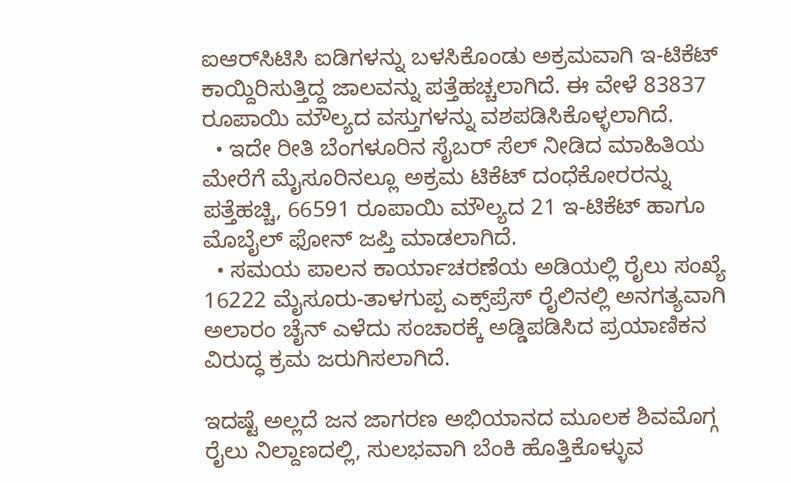ಐಆರ್‌ಸಿಟಿಸಿ ಐಡಿಗಳನ್ನು ಬಳಸಿಕೊಂಡು ಅಕ್ರಮವಾಗಿ ಇ-ಟಿಕೆಟ್ ಕಾಯ್ದಿರಿಸುತ್ತಿದ್ದ ಜಾಲವನ್ನು ಪತ್ತೆಹಚ್ಚಲಾಗಿದೆ. ಈ ವೇಳೆ 83837 ರೂಪಾಯಿ ಮೌಲ್ಯದ ವಸ್ತುಗಳನ್ನು ವಶಪಡಿಸಿಕೊಳ್ಳಲಾಗಿದೆ.
  • ಇದೇ ರೀತಿ ಬೆಂಗಳೂರಿನ ಸೈಬರ್ ಸೆಲ್ ನೀಡಿದ ಮಾಹಿತಿಯ ಮೇರೆಗೆ ಮೈಸೂರಿನಲ್ಲೂ ಅಕ್ರಮ ಟಿಕೆಟ್ ದಂಧೆಕೋರರನ್ನು ಪತ್ತೆಹಚ್ಚಿ, 66591 ರೂಪಾಯಿ ಮೌಲ್ಯದ 21 ಇ-ಟಿಕೆಟ್ ಹಾಗೂ ಮೊಬೈಲ್ ಫೋನ್ ಜಪ್ತಿ ಮಾಡಲಾಗಿದೆ.
  • ಸಮಯ ಪಾಲನ ಕಾರ್ಯಾಚರಣೆಯ ಅಡಿಯಲ್ಲಿ ರೈಲು ಸಂಖ್ಯೆ 16222 ಮೈಸೂರು-ತಾಳಗುಪ್ಪ ಎಕ್ಸ್‌ಪ್ರೆಸ್ ರೈಲಿನಲ್ಲಿ ಅನಗತ್ಯವಾಗಿ ಅಲಾರಂ ಚೈನ್ ಎಳೆದು ಸಂಚಾರಕ್ಕೆ ಅಡ್ಡಿಪಡಿಸಿದ ಪ್ರಯಾಣಿಕನ ವಿರುದ್ಧ ಕ್ರಮ ಜರುಗಿಸಲಾಗಿದೆ.

ಇದಷ್ಟೆ ಅಲ್ಲದೆ ಜನ ಜಾಗರಣ ಅಭಿಯಾನದ ಮೂಲಕ ಶಿವಮೊಗ್ಗ ರೈಲು ನಿಲ್ದಾಣದಲ್ಲಿ, ಸುಲಭವಾಗಿ ಬೆಂಕಿ ಹೊತ್ತಿಕೊಳ್ಳುವ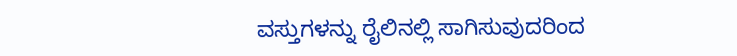ವಸ್ತುಗಳನ್ನು ರೈಲಿನಲ್ಲಿ ಸಾಗಿಸುವುದರಿಂದ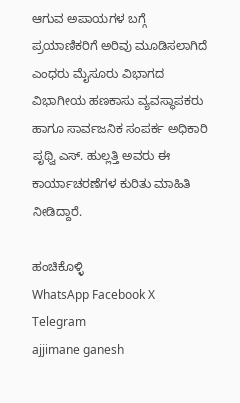ಆಗುವ ಅಪಾಯಗಳ ಬಗ್ಗೆ ಪ್ರಯಾಣಿಕರಿಗೆ ಅರಿವು ಮೂಡಿಸಲಾಗಿದೆ ಎಂಧರು ಮೈಸೂರು ವಿಭಾಗದ ವಿಭಾಗೀಯ ಹಣಕಾಸು ವ್ಯವಸ್ಥಾಪಕರು ಹಾಗೂ ಸಾರ್ವಜನಿಕ ಸಂಪರ್ಕ ಅಧಿಕಾರಿ ಪೃಥ್ವಿ ಎಸ್. ಹುಲ್ಲತ್ತಿ ಅವರು ಈ ಕಾರ್ಯಾಚರಣೆಗಳ ಕುರಿತು ಮಾಹಿತಿ ನೀಡಿದ್ದಾರೆ.

ಹಂಚಿಕೊಳ್ಳಿ
WhatsApp Facebook X Telegram
ajjimane ganesh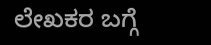ಲೇಖಕರ ಬಗ್ಗೆ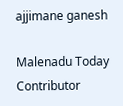ajjimane ganesh

Malenadu Today Contributor